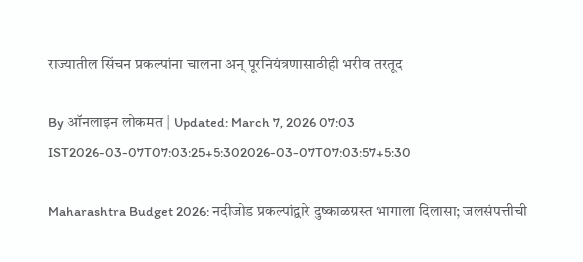राज्यातील सिंचन प्रकल्पांना चालना अन् पूरनियंत्रणासाठीही भरीव तरतूद

By ऑनलाइन लोकमत | Updated: March 7, 2026 07:03 IST2026-03-07T07:03:25+5:302026-03-07T07:03:57+5:30

Maharashtra Budget 2026: नदीजोड प्रकल्पांद्वारे दुष्काळग्रस्त भागाला दिलासा; जलसंपत्तीची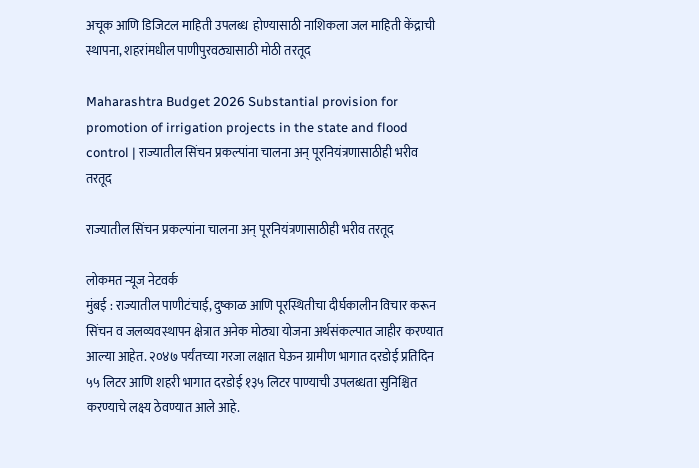अचूक आणि डिजिटल माहिती उपलब्ध  होण्यासाठी नाशिकला जल माहिती केंद्राची स्थापना, शहरांमधील पाणीपुरवठ्यासाठी मोठी तरतूद

Maharashtra Budget 2026 Substantial provision for promotion of irrigation projects in the state and flood control | राज्यातील सिंचन प्रकल्पांना चालना अन् पूरनियंत्रणासाठीही भरीव तरतूद

राज्यातील सिंचन प्रकल्पांना चालना अन् पूरनियंत्रणासाठीही भरीव तरतूद

लोकमत न्यूज नेटवर्क
मुंबई : राज्यातील पाणीटंचाई, दुष्काळ आणि पूरस्थितीचा दीर्घकालीन विचार करून सिंचन व जलव्यवस्थापन क्षेत्रात अनेक मोठ्या योजना अर्थसंकल्पात जाहीर करण्यात आल्या आहेत. २०४७ पर्यंतच्या गरजा लक्षात घेऊन ग्रामीण भागात दरडोई प्रतिदिन ५५ लिटर आणि शहरी भागात दरडोई १३५ लिटर पाण्याची उपलब्धता सुनिश्चित करण्याचे लक्ष्य ठेवण्यात आले आहे.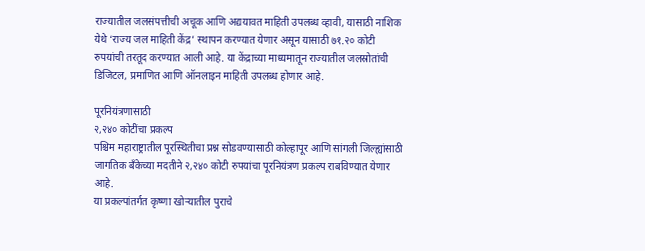राज्यातील जलसंपत्तीची अचूक आणि अद्ययावत माहिती उपलब्ध व्हावी, यासाठी नाशिक येथे ‘राज्य जल माहिती केंद्र’ स्थापन करण्यात येणार असून यासाठी ७१.२० कोटी रुपयांची तरतूद करण्यात आली आहे. या केंद्राच्या माध्यमातून राज्यातील जलस्रोतांची डिजिटल, प्रमाणित आणि ऑनलाइन माहिती उपलब्ध होणार आहे.

पूरनियंत्रणासाठी
२,२४० कोटींचा प्रकल्प
पश्चिम महाराष्ट्रातील पूरस्थितीचा प्रश्न सोडवण्यासाठी कोल्हापूर आणि सांगली जिल्ह्यांसाठी जागतिक बँकेच्या मदतीने २,२४० कोटी रुपयांचा पूरनियंत्रण प्रकल्प राबविण्यात येणार आहे.
या प्रकल्पांतर्गत कृष्णा खोऱ्यातील पुराचे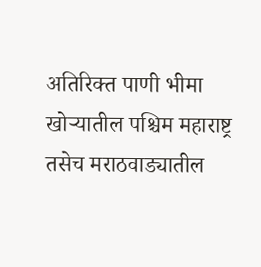अतिरिक्त पाणी भीमा खोऱ्यातील पश्चिम महाराष्ट्र तसेच मराठवाड्यातील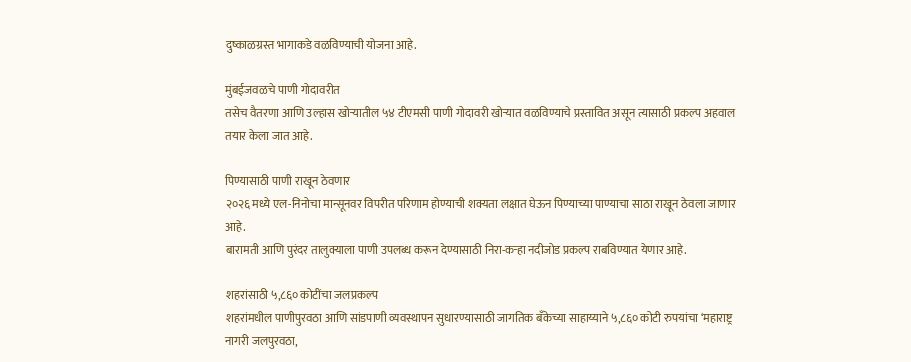दुष्काळग्रस्त भागाकडे वळविण्याची योजना आहे.

मुंबईजवळचे पाणी गोदावरीत
तसेच वैतरणा आणि उल्हास खोऱ्यातील ५४ टीएमसी पाणी गोदावरी खोऱ्यात वळविण्याचे प्रस्तावित असून त्यासाठी प्रकल्प अहवाल तयार केला जात आहे.

पिण्यासाठी पाणी राखून ठेवणार
२०२६ मध्ये एल-निनोचा मान्सूनवर विपरीत परिणाम होण्याची शक्यता लक्षात घेऊन पिण्याच्या पाण्याचा साठा राखून ठेवला जाणार आहे.
बारामती आणि पुरंदर तालुक्याला पाणी उपलब्ध करून देण्यासाठी निरा-कऱ्हा नदीजोड प्रकल्प राबविण्यात येणार आहे.

शहरांसाठी ५,८६० कोटींचा जलप्रकल्प
शहरांमधील पाणीपुरवठा आणि सांडपाणी व्यवस्थापन सुधारण्यासाठी जागतिक बँकेच्या साहाय्याने ५,८६० कोटी रुपयांचा ‘महाराष्ट्र नागरी जलपुरवठा,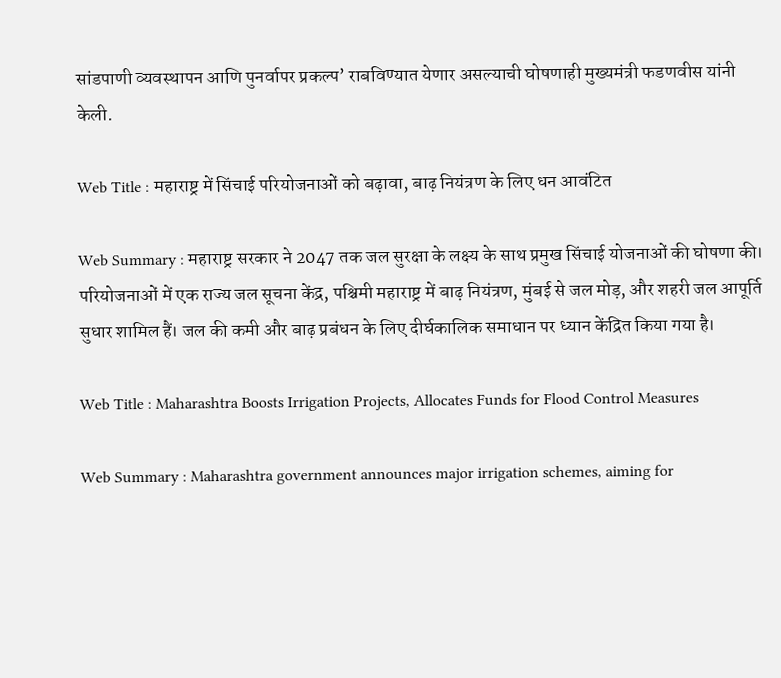सांडपाणी व्यवस्थापन आणि पुनर्वापर प्रकल्प’ राबविण्यात येणार असल्याची घोषणाही मुख्यमंत्री फडणवीस यांनी केली.

Web Title : महाराष्ट्र में सिंचाई परियोजनाओं को बढ़ावा, बाढ़ नियंत्रण के लिए धन आवंटित

Web Summary : महाराष्ट्र सरकार ने 2047 तक जल सुरक्षा के लक्ष्य के साथ प्रमुख सिंचाई योजनाओं की घोषणा की। परियोजनाओं में एक राज्य जल सूचना केंद्र, पश्चिमी महाराष्ट्र में बाढ़ नियंत्रण, मुंबई से जल मोड़, और शहरी जल आपूर्ति सुधार शामिल हैं। जल की कमी और बाढ़ प्रबंधन के लिए दीर्घकालिक समाधान पर ध्यान केंद्रित किया गया है।

Web Title : Maharashtra Boosts Irrigation Projects, Allocates Funds for Flood Control Measures

Web Summary : Maharashtra government announces major irrigation schemes, aiming for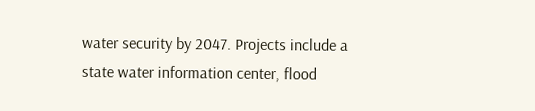water security by 2047. Projects include a state water information center, flood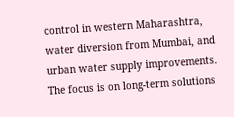control in western Maharashtra, water diversion from Mumbai, and urban water supply improvements. The focus is on long-term solutions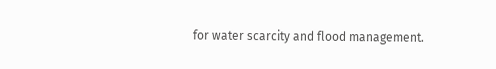for water scarcity and flood management.